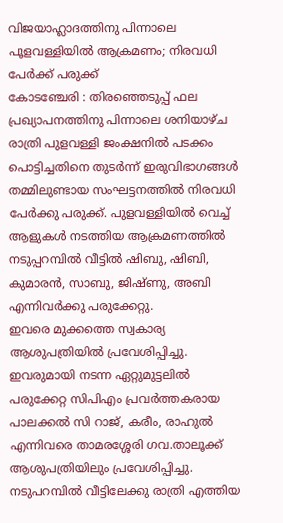വിജയാഹ്ലാദത്തിനു പിന്നാലെ പൂളവള്ളിയിൽ ആക്രമണം; നിരവധി പേർക്ക് പരുക്ക്
കോടഞ്ചേരി : തിരഞ്ഞെടുപ്പ് ഫല പ്രഖ്യാപനത്തിനു പിന്നാലെ ശനിയാഴ്ച രാത്രി പുളവള്ളി ജംക്ഷനിൽ പടക്കം പൊട്ടിച്ചതിനെ തുടർന്ന് ഇരുവിഭാഗങ്ങൾ തമ്മിലുണ്ടായ സംഘട്ടനത്തിൽ നിരവധി പേർക്കു പരുക്ക്. പുളവള്ളിയിൽ വെച്ച് ആളുകൾ നടത്തിയ ആക്രമണത്തിൽ നടുപ്പറമ്പിൽ വീട്ടിൽ ഷിബു, ഷിബി, കുമാരൻ, സാബു, ജിഷ്ണു, അബി എന്നിവർക്കു പരുക്കേറ്റു.
ഇവരെ മുക്കത്തെ സ്വകാര്യ ആശുപത്രിയിൽ പ്രവേശിപ്പിച്ചു. ഇവരുമായി നടന്ന ഏറ്റുമുട്ടലിൽ പരുക്കേറ്റ സിപിഎം പ്രവർത്തകരായ പാലക്കൽ സി റാജ്, കരീം, രാഹുൽ എന്നിവരെ താമരശ്ശേരി ഗവ.താലൂക്ക് ആശുപത്രിയിലും പ്രവേശിപ്പിച്ചു. നടുപറമ്പിൽ വീട്ടിലേക്കു രാത്രി എത്തിയ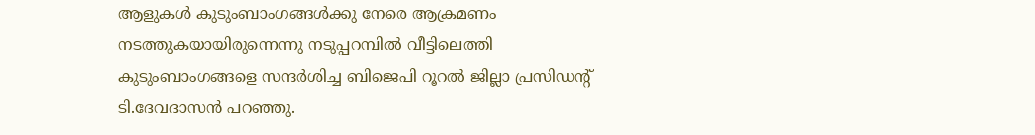ആളുകൾ കുടുംബാംഗങ്ങൾക്കു നേരെ ആക്രമണം നടത്തുകയായിരുന്നെന്നു നടുപ്പറമ്പിൽ വീട്ടിലെത്തി കുടുംബാംഗങ്ങളെ സന്ദർശിച്ച ബിജെപി റൂറൽ ജില്ലാ പ്രസിഡന്റ് ടി.ദേവദാസൻ പറഞ്ഞു.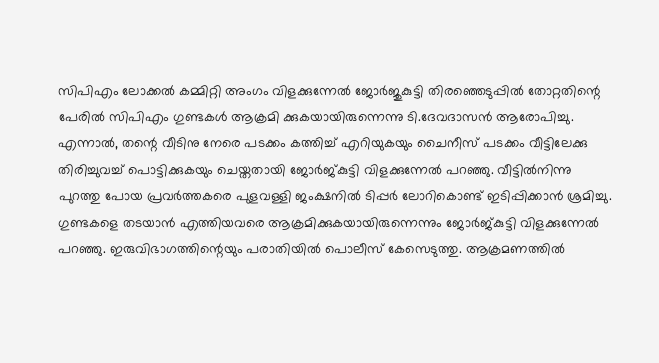സിപിഎം ലോക്കൽ കമ്മിറ്റി അംഗം വിളക്കുന്നേൽ ജോർജുകുട്ടി തിരഞ്ഞെടുപ്പിൽ തോറ്റതിന്റെ പേരിൽ സിപിഎം ഗുണ്ടകൾ ആക്രമി ക്കുകയായിരുന്നെന്നു ടി.ദേവദാസൻ ആരോപിച്ചു.
എന്നാൽ, തന്റെ വീടിനു നേരെ പടക്കം കത്തിച്ച് എറിയുകയും ചൈനീസ് പടക്കം വീട്ടിലേക്കു തിരിച്ചുവച്ച് പൊട്ടിക്കുകയും ചെയ്തതായി ജോർജ്കുട്ടി വിളക്കുന്നേൽ പറഞ്ഞു. വീട്ടിൽനിന്നു പുറത്തു പോയ പ്രവർത്തകരെ പുളവള്ളി ജംക്ഷനിൽ ടിപ്പർ ലോറികൊണ്ട് ഇടിപ്പിക്കാൻ ശ്രമിച്ചു. ഗുണ്ടകളെ തടയാൻ എത്തിയവരെ ആക്രമിക്കുകയായിരുന്നെന്നും ജോർജ്കുട്ടി വിളക്കുന്നേൽ പറഞ്ഞു. ഇരുവിഭാഗത്തിന്റെയും പരാതിയിൽ പൊലീസ് കേസെടുത്തു. ആക്രമണത്തിൽ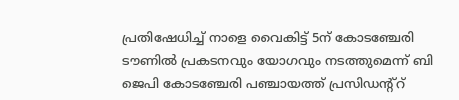പ്രതിഷേധിച്ച് നാളെ വൈകിട്ട് 5ന് കോടഞ്ചേരി ടൗണിൽ പ്രകടനവും യോഗവും നടത്തുമെന്ന് ബി ജെപി കോടഞ്ചേരി പഞ്ചായത്ത് പ്രസിഡന്റ്റ്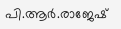പി.ആർ.രാജേഷ്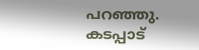പറഞ്ഞു.
കടപ്പാട്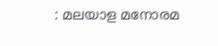: മലയാള മനോരമ